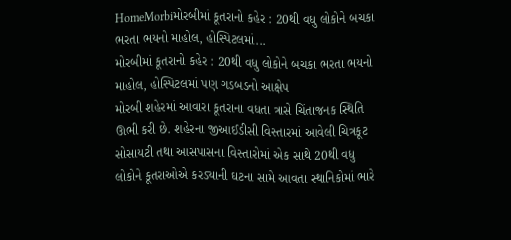HomeMorbiમોરબીમાં કૂતરાનો કહેર : 20થી વધુ લોકોને બચકા ભરતા ભયનો માહોલ, હોસ્પિટલમાં...
મોરબીમાં કૂતરાનો કહેર : 20થી વધુ લોકોને બચકા ભરતા ભયનો માહોલ, હોસ્પિટલમાં પણ ગડબડનો આક્ષેપ
મોરબી શહેરમાં આવારા કૂતરાના વધતા ત્રાસે ચિંતાજનક સ્થિતિ ઊભી કરી છે. શહેરના જીઆઈડીસી વિસ્તારમાં આવેલી ચિત્રકૂટ સોસાયટી તથા આસપાસના વિસ્તારોમાં એક સાથે 20થી વધુ લોકોને કૂતરાઓએ કરડ્યાની ઘટના સામે આવતા સ્થાનિકોમાં ભારે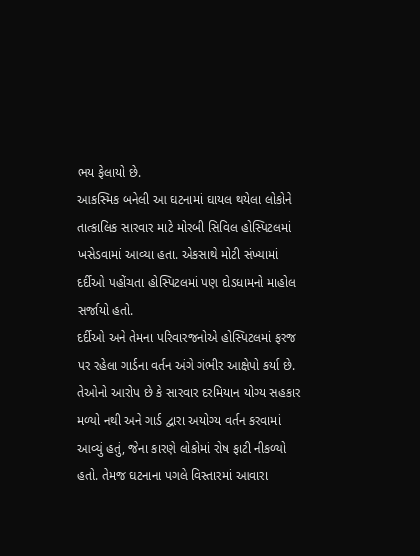ભય ફેલાયો છે.
આકસ્મિક બનેલી આ ઘટનામાં ઘાયલ થયેલા લોકોને તાત્કાલિક સારવાર માટે મોરબી સિવિલ હોસ્પિટલમાં ખસેડવામાં આવ્યા હતા. એકસાથે મોટી સંખ્યામાં દર્દીઓ પહોંચતા હોસ્પિટલમાં પણ દોડધામનો માહોલ સર્જાયો હતો.
દર્દીઓ અને તેમના પરિવારજનોએ હોસ્પિટલમાં ફરજ પર રહેલા ગાર્ડના વર્તન અંગે ગંભીર આક્ષેપો કર્યા છે. તેઓનો આરોપ છે કે સારવાર દરમિયાન યોગ્ય સહકાર મળ્યો નથી અને ગાર્ડ દ્વારા અયોગ્ય વર્તન કરવામાં આવ્યું હતું, જેના કારણે લોકોમાં રોષ ફાટી નીકળ્યો હતો. તેમજ ઘટનાના પગલે વિસ્તારમાં આવારા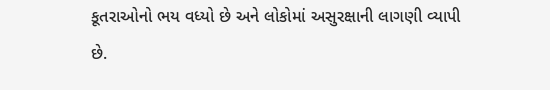કૂતરાઓનો ભય વધ્યો છે અને લોકોમાં અસુરક્ષાની લાગણી વ્યાપી છે.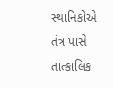સ્થાનિકોએ તંત્ર પાસે તાત્કાલિક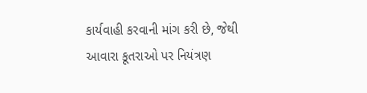કાર્યવાહી કરવાની માંગ કરી છે, જેથી આવારા કૂતરાઓ પર નિયંત્રણ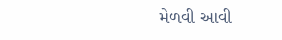મેળવી આવી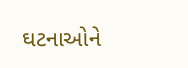ઘટનાઓને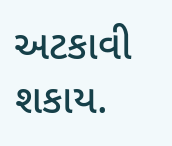અટકાવી શકાય.